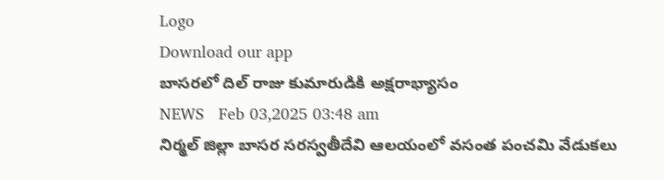Logo
Download our app
బాస‌ర‌లో దిల్ రాజు కుమారుడికి అక్ష‌రాభ్యాసం
NEWS   Feb 03,2025 03:48 am
నిర్మల్‌ జిల్లా బాసర సరస్వతీదేవి ఆలయంలో వసంత పంచమి వేడుకలు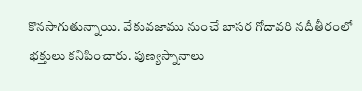కొనసాగుతున్నాయి. వేకువజాము నుంచే బాసర గోదావరి నదీతీరంలో భక్తులు కనిపించారు. పుణ్యస్నానాలు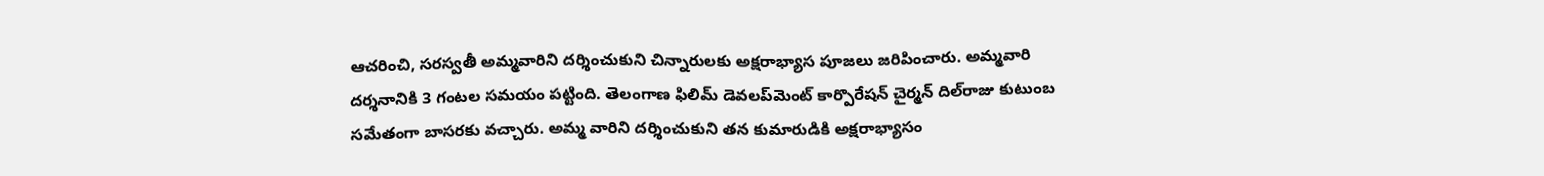ఆచరించి, సరస్వతీ అమ్మవారిని దర్శించుకుని చిన్నారులకు అక్షరాభ్యాస పూజలు జరిపించారు. అమ్మవారి దర్శనానికి 3 గంటల సమయం పట్టింది. తెలంగాణ ఫిలిమ్‌ డెవలప్‌మెంట్‌ కార్పొరేషన్‌ చైర్మన్‌ దిల్‌రాజు కుటుంబ సమేతంగా బాసరకు వచ్చారు. అమ్మ వారిని దర్శించుకుని తన కుమారుడికి అక్షరాభ్యాసం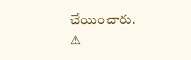చేయించారు.
⚠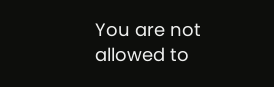You are not allowed to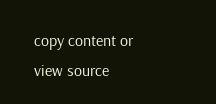copy content or view source